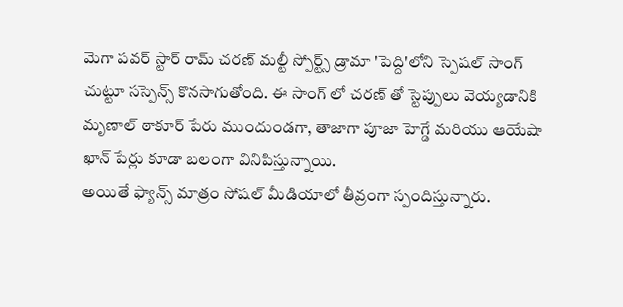మెగా పవర్ స్టార్ రామ్ చరణ్ మల్టీ స్పోర్ట్స్ డ్రామా 'పెద్ది'లోని స్పెషల్ సాంగ్ చుట్టూ సస్పెన్స్ కొనసాగుతోంది. ఈ సాంగ్ లో చరణ్ తో స్టెప్పులు వెయ్యడానికి మృణాల్ ఠాకూర్ పేరు ముందుండగా, తాజాగా పూజా హెగ్డే మరియు ఆయేషా ఖాన్ పేర్లు కూడా బలంగా వినిపిస్తున్నాయి.
అయితే ఫ్యాన్స్ మాత్రం సోషల్ మీడియాలో తీవ్రంగా స్పందిస్తున్నారు.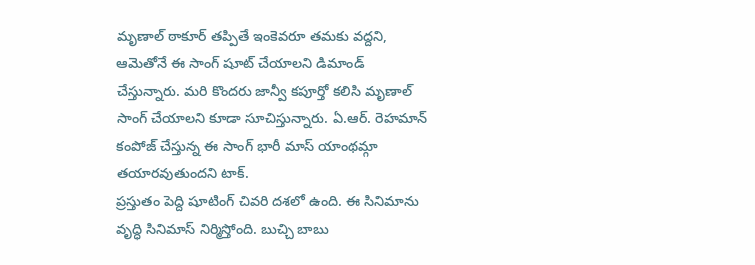మృణాల్ ఠాకూర్ తప్పితే ఇంకెవరూ తమకు వద్దని, ఆమెతోనే ఈ సాంగ్ షూట్ చేయాలని డిమాండ్ చేస్తున్నారు. మరి కొందరు జాన్వీ కపూర్తో కలిసి మృణాల్ సాంగ్ చేయాలని కూడా సూచిస్తున్నారు. ఏ.ఆర్. రెహమాన్ కంపోజ్ చేస్తున్న ఈ సాంగ్ భారీ మాస్ యాంథమ్గా తయారవుతుందని టాక్.
ప్రస్తుతం పెద్ది షూటింగ్ చివరి దశలో ఉంది. ఈ సినిమాను వృద్ధి సినిమాస్ నిర్మిస్తోంది. బుచ్చి బాబు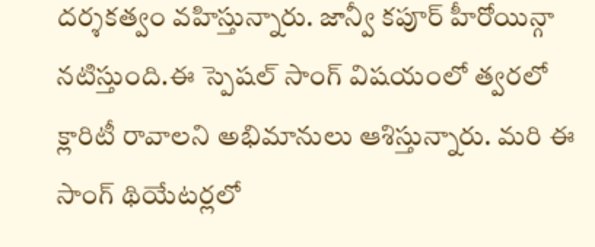దర్శకత్వం వహిస్తున్నారు. జాన్వీ కపూర్ హీరోయిన్గా నటిస్తుంది.ఈ స్పెషల్ సాంగ్ విషయంలో త్వరలో క్లారిటీ రావాలని అభిమానులు ఆశిస్తున్నారు. మరి ఈ సాంగ్ థియేటర్లలో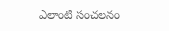ఎలాంటి సంచలనం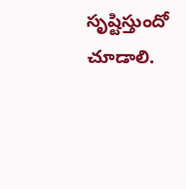సృష్టిస్తుందో చూడాలి.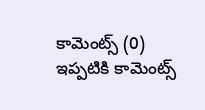కామెంట్స్ (0)
ఇప్పటికి కామెంట్స్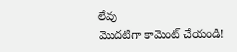లేవు
మొదటిగా కామెంట్ చేయండి!